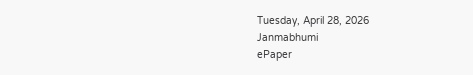Tuesday, April 28, 2026
Janmabhumi
ePaper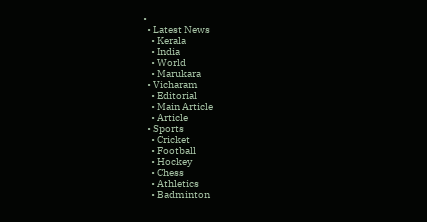•
  • Latest News
    • Kerala
    • India
    • World
    • Marukara
  • Vicharam
    • Editorial
    • Main Article
    • Article
  • Sports
    • Cricket
    • Football
    • Hockey
    • Chess
    • Athletics
    • Badminton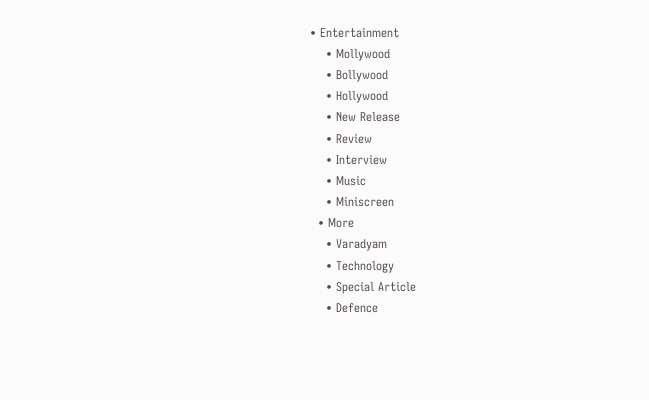• Entertainment
    • Mollywood
    • Bollywood
    • Hollywood
    • New Release
    • Review
    • Interview
    • Music
    • Miniscreen
  • More
    • Varadyam
    • Technology
    • Special Article
    • Defence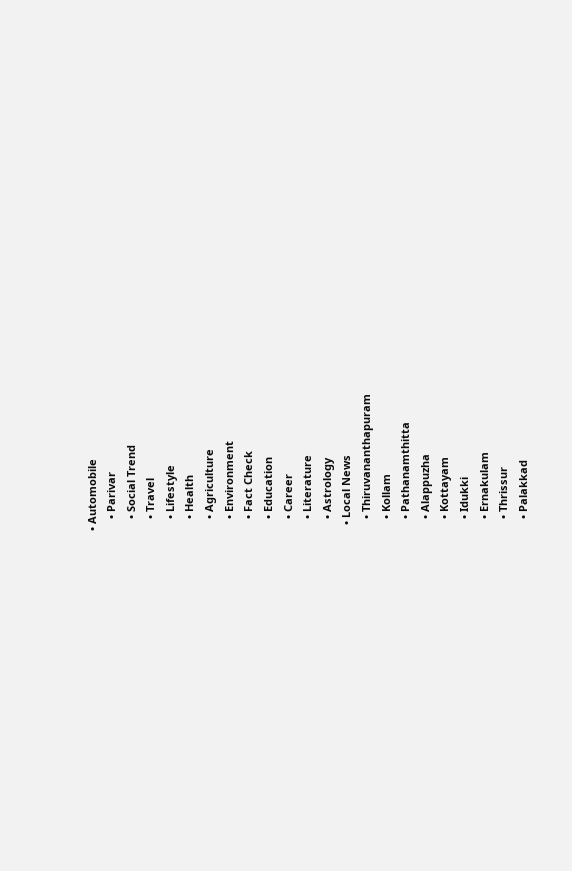• Automobile
    • Parivar
    • Social Trend
    • Travel
    • Lifestyle
    • Health
    • Agriculture
    • Environment
    • Fact Check
    • Education
    • Career
    • Literature
    • Astrology
  • Local News
    • Thiruvananthapuram
    • Kollam
    • Pathanamthitta
    • Alappuzha
    • Kottayam
    • Idukki
    • Ernakulam
    • Thrissur
    • Palakkad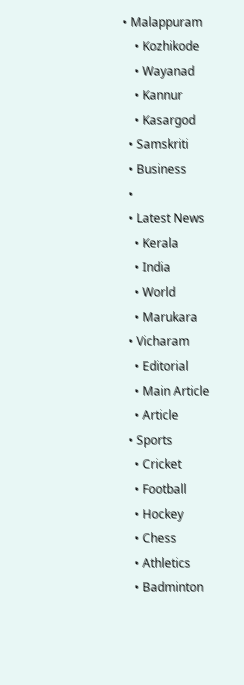• Malappuram
    • Kozhikode
    • Wayanad
    • Kannur
    • Kasargod
  • Samskriti
  • Business
  •
  • Latest News
    • Kerala
    • India
    • World
    • Marukara
  • Vicharam
    • Editorial
    • Main Article
    • Article
  • Sports
    • Cricket
    • Football
    • Hockey
    • Chess
    • Athletics
    • Badminton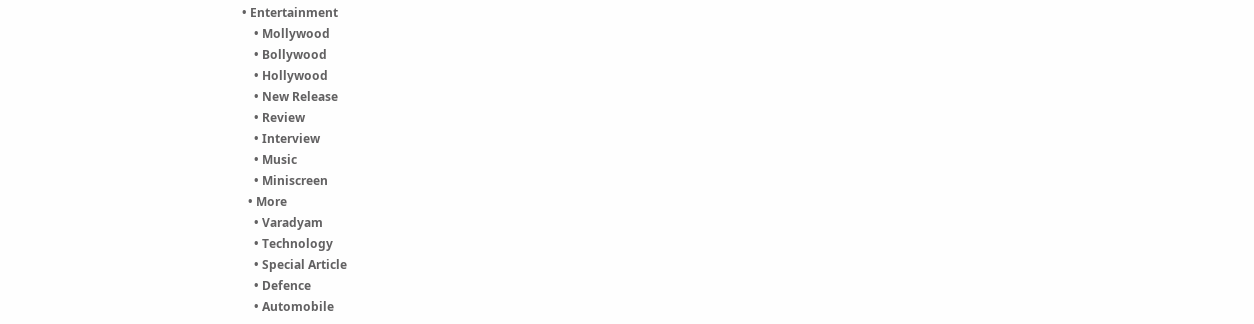• Entertainment
    • Mollywood
    • Bollywood
    • Hollywood
    • New Release
    • Review
    • Interview
    • Music
    • Miniscreen
  • More
    • Varadyam
    • Technology
    • Special Article
    • Defence
    • Automobile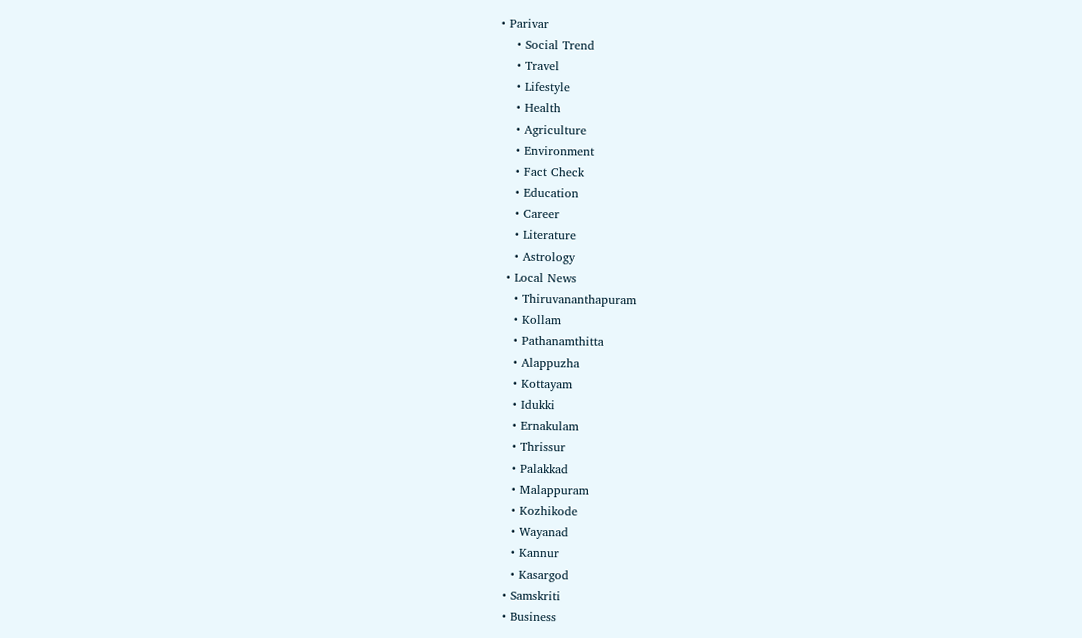• Parivar
    • Social Trend
    • Travel
    • Lifestyle
    • Health
    • Agriculture
    • Environment
    • Fact Check
    • Education
    • Career
    • Literature
    • Astrology
  • Local News
    • Thiruvananthapuram
    • Kollam
    • Pathanamthitta
    • Alappuzha
    • Kottayam
    • Idukki
    • Ernakulam
    • Thrissur
    • Palakkad
    • Malappuram
    • Kozhikode
    • Wayanad
    • Kannur
    • Kasargod
  • Samskriti
  • Business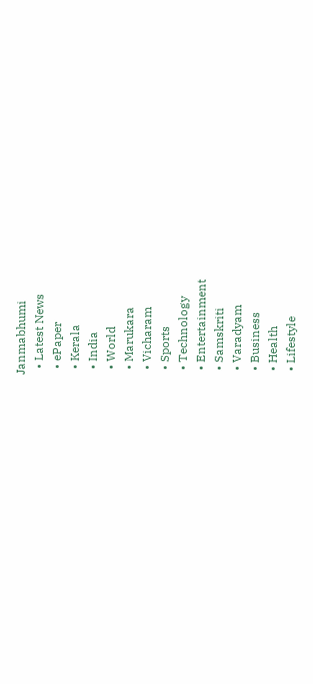Janmabhumi
  • Latest News
  • ePaper
  • Kerala
  • India
  • World
  • Marukara
  • Vicharam
  • Sports
  • Technology
  • Entertainment
  • Samskriti
  • Varadyam
  • Business
  • Health
  • Lifestyle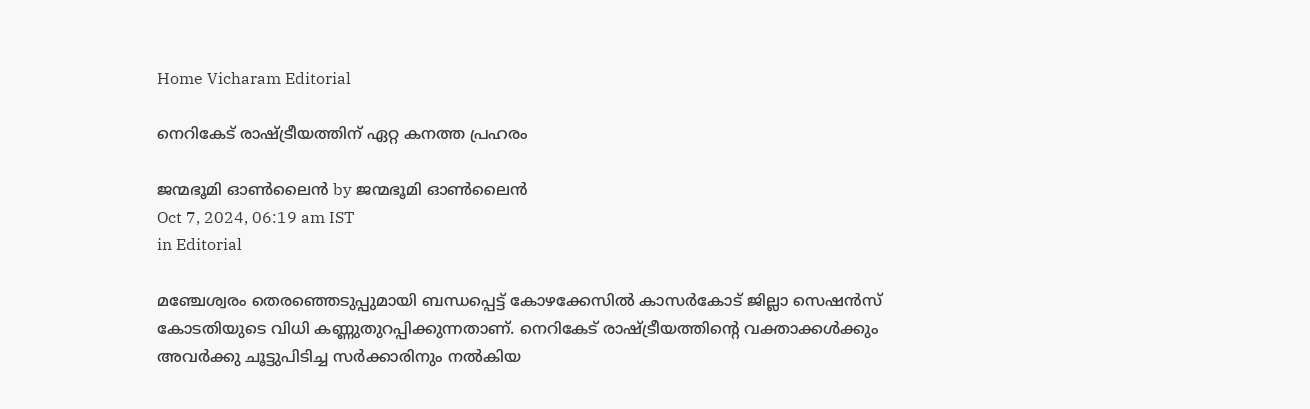Home Vicharam Editorial

നെറികേട് രാഷ്‌ട്രീയത്തിന് ഏറ്റ കനത്ത പ്രഹരം

ജന്മഭൂമി ഓണ്‍ലൈന്‍ by ജന്മഭൂമി ഓണ്‍ലൈന്‍
Oct 7, 2024, 06:19 am IST
in Editorial

മഞ്ചേശ്വരം തെരഞ്ഞെടുപ്പുമായി ബന്ധപ്പെട്ട് കോഴക്കേസില്‍ കാസര്‍കോട് ജില്ലാ സെഷന്‍സ് കോടതിയുടെ വിധി കണ്ണുതുറപ്പിക്കുന്നതാണ്. നെറികേട് രാഷ്‌ട്രീയത്തിന്റെ വക്താക്കള്‍ക്കും അവര്‍ക്കു ചൂട്ടുപിടിച്ച സര്‍ക്കാരിനും നല്‍കിയ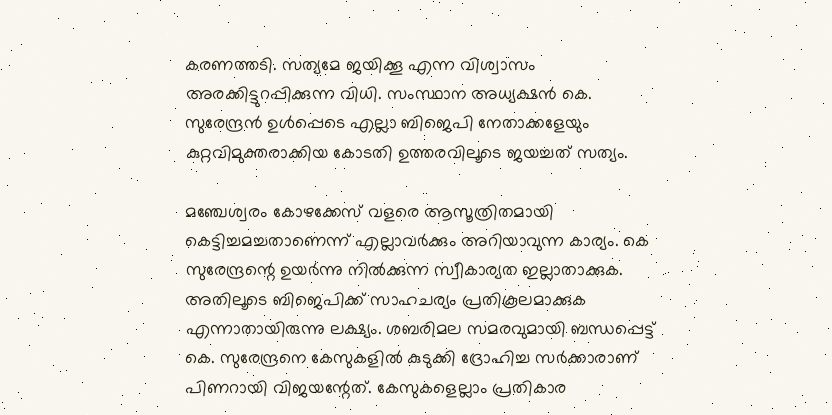കരണത്തടി. സത്യമേ ജയിക്കൂ എന്ന വിശ്വാസം അരക്കിട്ടുറപ്പിക്കുന്ന വിധി. സംസ്ഥാന അധ്യക്ഷന്‍ കെ. സുരേന്ദ്രന്‍ ഉള്‍പ്പെടെ എല്ലാ ബിജെപി നേതാക്കളേയും കുറ്റവിമുക്തരാക്കിയ കോടതി ഉത്തരവിലൂടെ ജയച്ചത് സത്യം.

മഞ്ചേശ്വരം കോഴക്കേസ് വളരെ ആസൂത്രിതമായി കെട്ടിച്ചമച്ചതാണെന്ന് എല്ലാവര്‍ക്കും അറിയാവുന്ന കാര്യം. കെ സുരേന്ദ്രന്റെ ഉയര്‍ന്നു നില്‍ക്കുന്ന സ്വീകാര്യത ഇല്ലാതാക്കുക. അതിലൂടെ ബിജെപിക്ക് സാഹചര്യം പ്രതികൂലമാക്കുക എന്നാതായിരുന്നു ലക്ഷ്യം. ശബരിമല സമരവുമായി ബന്ധപ്പെട്ട് കെ. സുരേന്ദ്രനെ കേസുകളില്‍ കുടുക്കി ദ്രോഹിച്ച സര്‍ക്കാരാണ് പിണറായി വിജയന്റേത്. കേസുകളെല്ലാം പ്രതികാര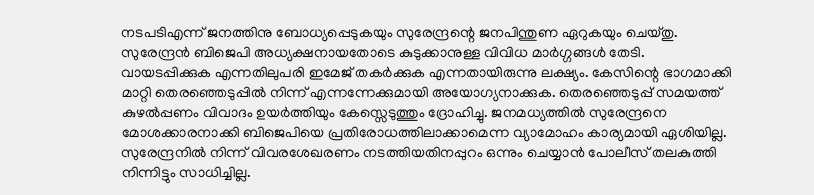നടപടിഎന്ന് ജനത്തിനു ബോധ്യപ്പെടുകയും സുരേന്ദ്രന്റെ ജനപിന്തുണ ഏറുകയും ചെയ്തു. സുരേന്ദ്രന്‍ ബിജെപി അധ്യക്ഷനായതോടെ കുടുക്കാനുള്ള വിവിധ മാര്‍ഗ്ഗങ്ങള്‍ തേടി. വായടപ്പിക്കുക എന്നതിലുപരി ഇമേജ് തകര്‍ക്കുക എന്നതായിരുന്നു ലക്ഷ്യം. കേസിന്റെ ഭാഗമാക്കി മാറ്റി തെരഞ്ഞെടുപ്പില്‍ നിന്ന് എന്നന്നേക്കുമായി അയോഗ്യനാക്കുക. തെരഞ്ഞെടുപ്പ് സമയത്ത് കുഴല്‍പ്പണം വിവാദം ഉയര്‍ത്തിയും കേസ്സെടുത്തും ദ്രോഹിച്ചു. ജനമധ്യത്തില്‍ സുരേന്ദ്രനെ മോശക്കാരനാക്കി ബിജെപിയെ പ്രതിരോധത്തിലാക്കാമെന്ന വ്യാമോഹം കാര്യമായി ഏശിയില്ല. സുരേന്ദ്രനില്‍ നിന്ന് വിവരശേഖരണം നടത്തിയതിനപ്പുറം ഒന്നും ചെയ്യാന്‍ പോലീസ് തലകുത്തി നിന്നിട്ടും സാധിച്ചില്ല.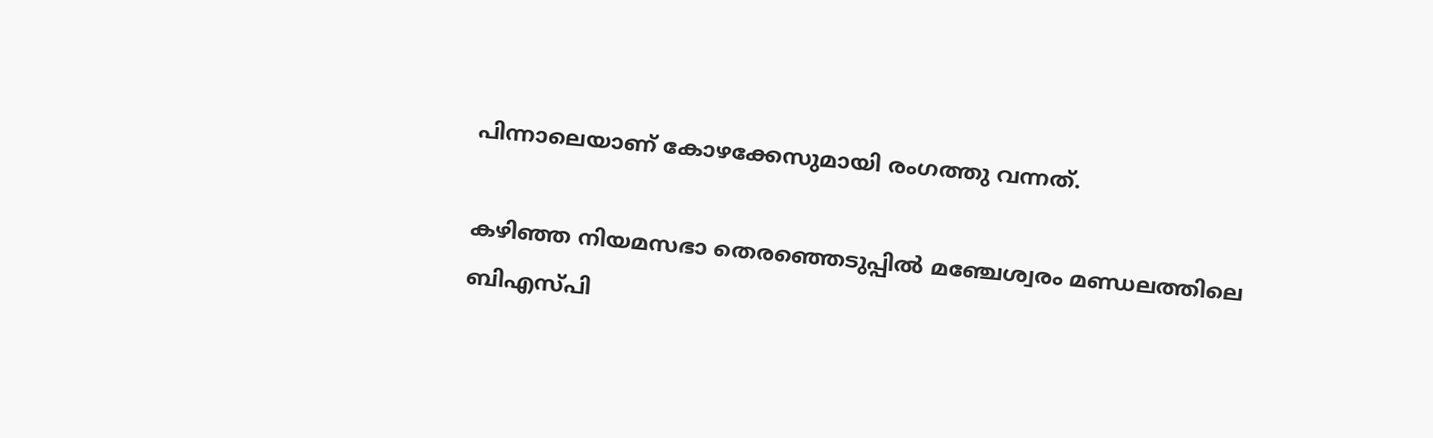പിന്നാലെയാണ് കോഴക്കേസുമായി രംഗത്തു വന്നത്.

കഴിഞ്ഞ നിയമസഭാ തെരഞ്ഞെടുപ്പില്‍ മഞ്ചേശ്വരം മണ്ഡലത്തിലെ ബിഎസ്പി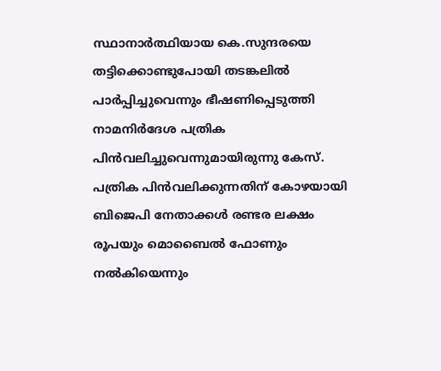സ്ഥാനാര്‍ത്ഥിയായ കെ.സുന്ദരയെ തട്ടിക്കൊണ്ടുപോയി തടങ്കലില്‍ പാര്‍പ്പിച്ചുവെന്നും ഭീഷണിപ്പെടുത്തി നാമനിര്‍ദേശ പത്രിക പിന്‍വലിച്ചുവെന്നുമായിരുന്നു കേസ്. പത്രിക പിന്‍വലിക്കുന്നതിന് കോഴയായി ബിജെപി നേതാക്കള്‍ രണ്ടര ലക്ഷം രൂപയും മൊബൈല്‍ ഫോണും നല്‍കിയെന്നും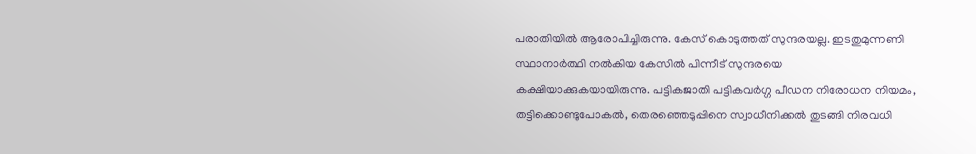പരാതിയില്‍ ആരോപിച്ചിരുന്നു. കേസ് കൊടുത്തത് സുന്ദരയല്ല. ഇടതുമുന്നണി സ്ഥാനാര്‍ത്ഥി നല്‍കിയ കേസില്‍ പിന്നീട് സുന്ദരയെ കക്ഷിയാക്കുകയായിരുന്നു. പട്ടികജാതി പട്ടികവര്‍ഗ്ഗ പീഡന നിരോധന നിയമം, തട്ടിക്കൊണ്ടുപോകല്‍, തെരഞ്ഞെടുപ്പിനെ സ്വാധീനിക്കല്‍ തുടങ്ങി നിരവധി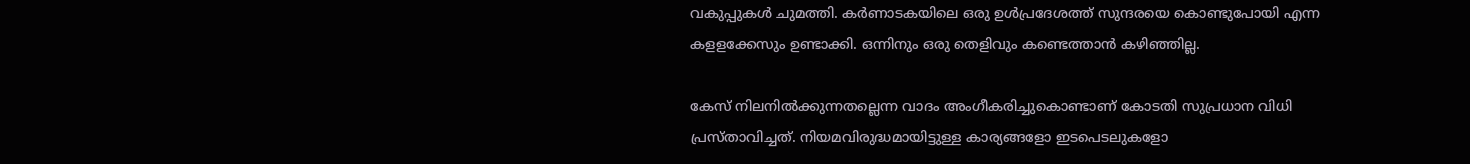വകുപ്പുകള്‍ ചുമത്തി. കര്‍ണാടകയിലെ ഒരു ഉള്‍പ്രദേശത്ത് സുന്ദരയെ കൊണ്ടുപോയി എന്ന കളളക്കേസും ഉണ്ടാക്കി. ഒന്നിനും ഒരു തെളിവും കണ്ടെത്താന്‍ കഴിഞ്ഞില്ല.

കേസ് നിലനില്‍ക്കുന്നതല്ലെന്ന വാദം അംഗീകരിച്ചുകൊണ്ടാണ് കോടതി സുപ്രധാന വിധി പ്രസ്താവിച്ചത്. നിയമവിരുദ്ധമായിട്ടുള്ള കാര്യങ്ങളോ ഇടപെടലുകളോ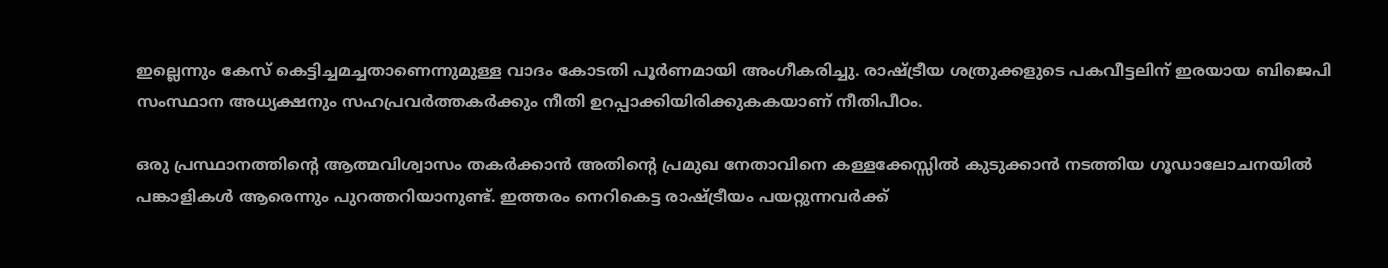ഇല്ലെന്നും കേസ് കെട്ടിച്ചമച്ചതാണെന്നുമുള്ള വാദം കോടതി പൂര്‍ണമായി അംഗീകരിച്ചു. രാഷ്‌ട്രീയ ശത്രുക്കളുടെ പകവീട്ടലിന് ഇരയായ ബിജെപി സംസ്ഥാന അധ്യക്ഷനും സഹപ്രവര്‍ത്തകര്‍ക്കും നീതി ഉറപ്പാക്കിയിരിക്കുകകയാണ് നീതിപീഠം.

ഒരു പ്രസ്ഥാനത്തിന്റെ ആത്മവിശ്വാസം തകര്‍ക്കാന്‍ അതിന്റെ പ്രമുഖ നേതാവിനെ കള്ളക്കേസ്സില്‍ കുടുക്കാന്‍ നടത്തിയ ഗൂഡാലോചനയില്‍ പങ്കാളികള്‍ ആരെന്നും പുറത്തറിയാനുണ്ട്. ഇത്തരം നെറികെട്ട രാഷ്‌ട്രീയം പയറ്റുന്നവര്‍ക്ക്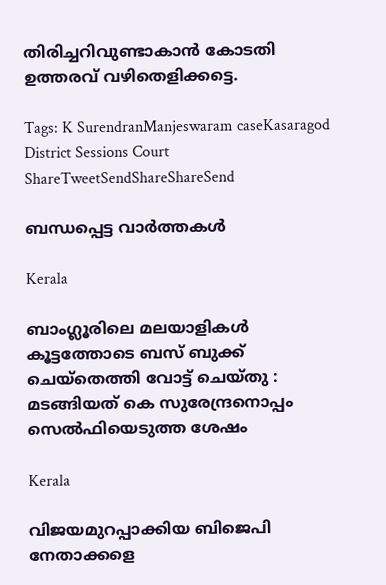തിരിച്ചറിവുണ്ടാകാന്‍ കോടതി ഉത്തരവ് വഴിതെളിക്കട്ടെ.

Tags: K SurendranManjeswaram caseKasaragod District Sessions Court
ShareTweetSendShareShareSend

ബന്ധപ്പെട്ട വാര്‍ത്തകള്‍

Kerala

ബാംഗ്ലൂരിലെ മലയാളികള്‍ കൂട്ടത്തോടെ ബസ് ബുക്ക് ചെയ്തെത്തി വോട്ട് ചെയ്തു : മടങ്ങിയത് കെ സുരേന്ദ്രനൊപ്പം സെൽഫിയെടുത്ത ശേഷം

Kerala

വിജയമുറപ്പാക്കിയ ബിജെപി നേതാക്കളെ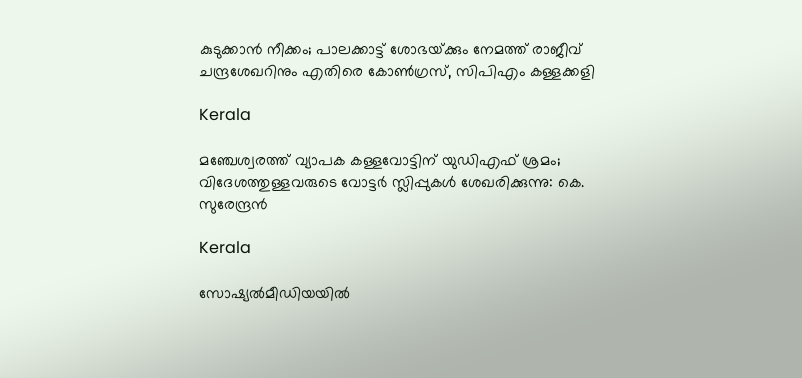കുടുക്കാന്‍ നീക്കം; പാലക്കാട്ട് ശോഭയ്‌ക്കും നേമത്ത് രാജീവ് ചന്ദ്രശേഖറിനും എതിരെ കോണ്‍ഗ്രസ്, സിപിഎം കള്ളക്കളി

Kerala

മഞ്ചേശ്വരത്ത് വ്യാപക കള്ളവോട്ടിന് യുഡിഎഫ് ശ്രമം; വിദേശത്തുള്ളവരുടെ വോട്ടർ സ്ലിപ്പുകൾ ശേഖരിക്കുന്നു: കെ. സുരേന്ദ്രൻ

Kerala

സോഷ്യല്‍മീഡിയയില്‍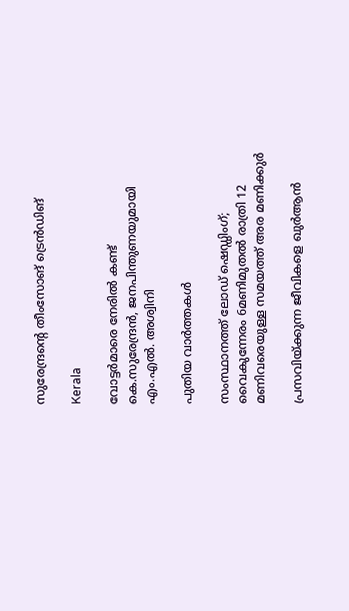സുരേന്ദ്രന്റെ തീംസോങ് ട്രെന്‍ഡിങ്

Kerala

വോട്ടര്‍മാരെ നേരില്‍ കണ്ട് കെ.സുരേന്ദ്രന്‍, ജനപിന്തുണയുമായി എം.എല്‍. അശ്വിനി

പുതിയ വാര്‍ത്തകള്‍

സംസ്ഥാനത്ത് ലോഡ് ഷെഡ്ഡിംഗ്; വൈകുന്നേരം 6മണിമുതൽ രാത്രി 12 മണിവരെയുള്ള സമയത്ത് അര മണിക്കുർ

പ്രസവിയ്‌ക്കുന്ന ജീവികളെ ഖുർആൻ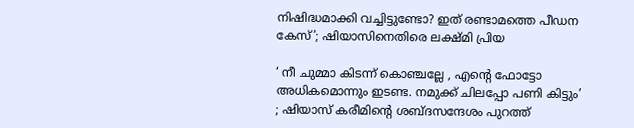നിഷിദ്ധമാക്കി വച്ചിട്ടുണ്ടോ? ഇത് രണ്ടാമത്തെ പീഡന കേസ്’; ഷിയാസിനെതിരെ ലക്ഷ്‌മി പ്രിയ

‘ നീ ചുമ്മാ കിടന്ന് കൊഞ്ചല്ലേ , എന്റെ ഫോട്ടോ അധികമൊന്നും ഇടണ്ട. നമുക്ക് ചിലപ്പോ പണി കിട്ടും’ ; ഷിയാസ് കരീമിന്റെ ശബ്ദസന്ദേശം പുറത്ത്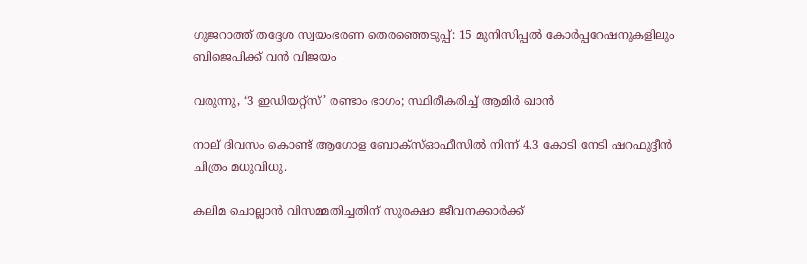ഗുജറാത്ത് തദ്ദേശ സ്വയംഭരണ തെരഞ്ഞെടുപ്പ്: 15 മുനിസിപ്പൽ കോർപ്പറേഷനുകളിലും ബിജെപിക്ക് വൻ വിജയം

വരുന്നു, ‘3 ഇഡിയറ്റ്സ്’ രണ്ടാം ഭാഗം; സ്ഥിരീകരിച്ച് ആമിർ ഖാൻ

നാല് ദിവസം കൊണ്ട് ആഗോള ബോക്സ്ഓഫീസിൽ നിന്ന് 4.3 കോടി നേടി ഷറഫുദ്ദീൻ ചിത്രം മധുവിധു.

കലിമ ചൊല്ലാൻ വിസമ്മതിച്ചതിന് സുരക്ഷാ ജീവനക്കാർക്ക്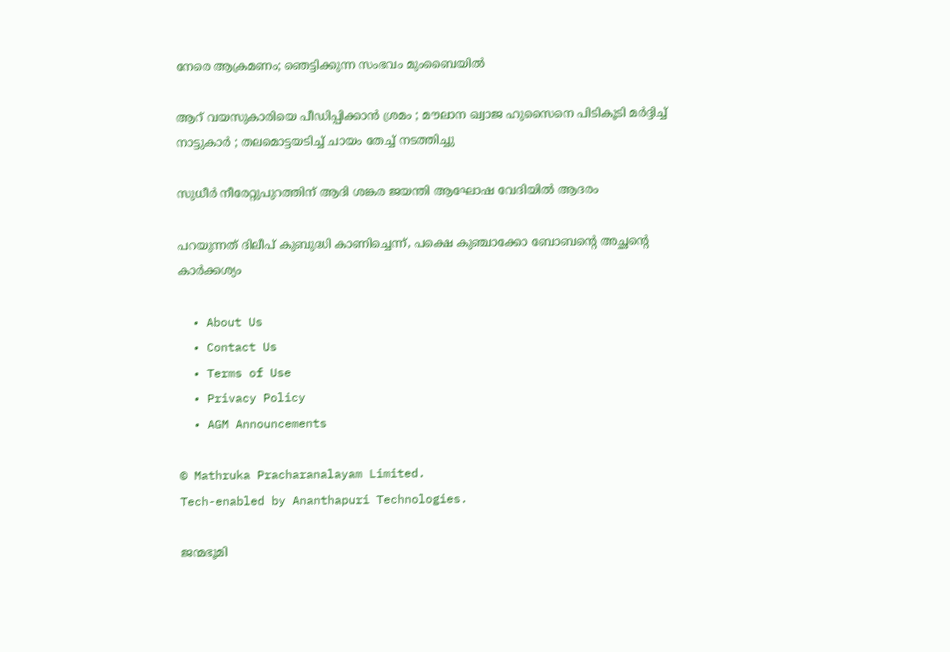നേരെ ആക്രമണം; ഞെട്ടിക്കുന്ന സംഭവം മുംബൈയിൽ

ആറ് വയസുകാരിയെ പീഡിപ്പിക്കാൻ ശ്രമം ; മൗലാന ഖ്വാജ ഹുസൈനെ പിടികൂടി മർദ്ദിച്ച് നാട്ടുകാർ ; തലമൊട്ടയടിച്ച് ചായം തേച്ച് നടത്തിച്ചു

സുധീർ നീരേറ്റുപുറത്തിന് ആദി ശങ്കര ജയന്തി ആഘോഷ വേദിയിൽ ആദരം

പറയുന്നത് ദിലീപ് കുബുദ്ധി കാണിച്ചെന്ന്, പക്ഷെ കുഞ്ചാക്കോ ബോബന്റെ അച്ഛന്റെ കാർക്കശ്യം

  • About Us
  • Contact Us
  • Terms of Use
  • Privacy Policy
  • AGM Announcements

© Mathruka Pracharanalayam Limited.
Tech-enabled by Ananthapuri Technologies.

ജന്മഭൂമി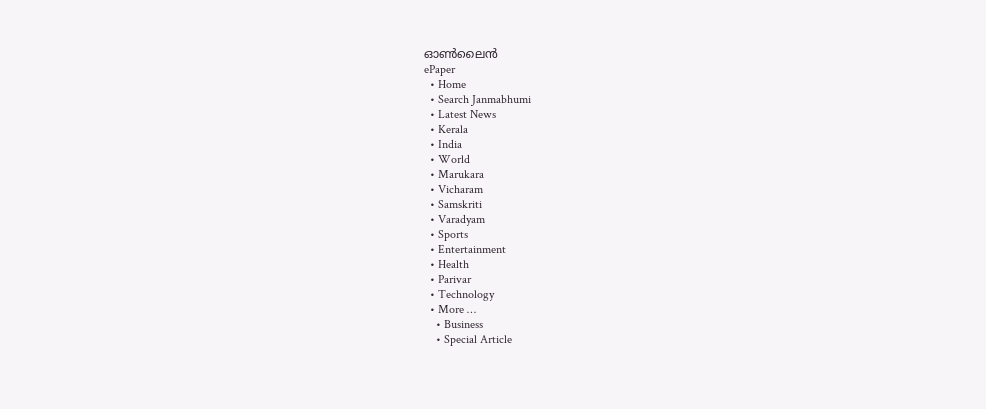ഓണ്‍ലൈന്‍
ePaper
  • Home
  • Search Janmabhumi
  • Latest News
  • Kerala
  • India
  • World
  • Marukara
  • Vicharam
  • Samskriti
  • Varadyam
  • Sports
  • Entertainment
  • Health
  • Parivar
  • Technology
  • More …
    • Business
    • Special Article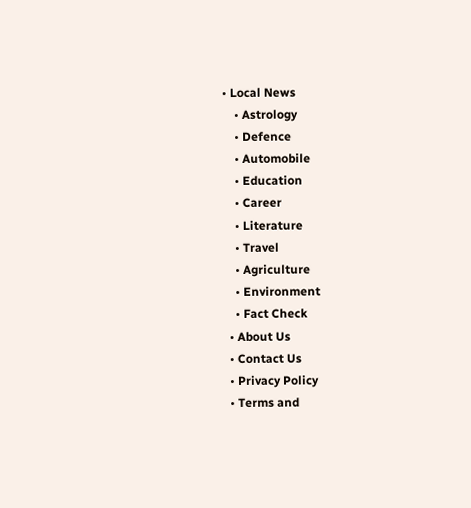• Local News
    • Astrology
    • Defence
    • Automobile
    • Education
    • Career
    • Literature
    • Travel
    • Agriculture
    • Environment
    • Fact Check
  • About Us
  • Contact Us
  • Privacy Policy
  • Terms and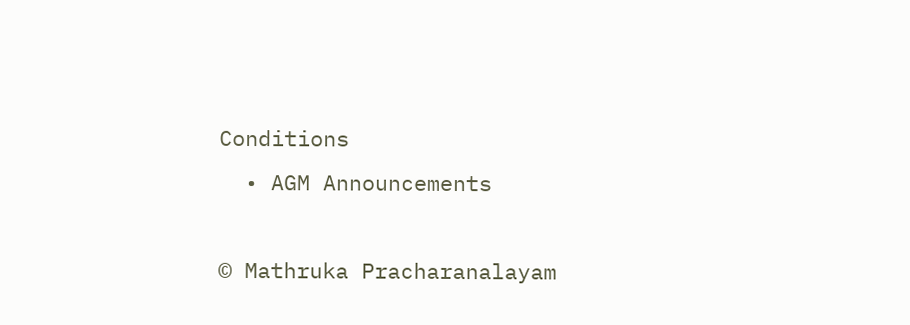Conditions
  • AGM Announcements

© Mathruka Pracharanalayam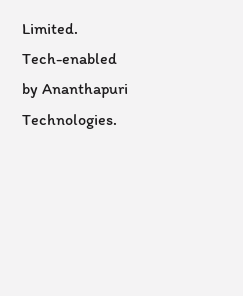Limited.
Tech-enabled by Ananthapuri Technologies.